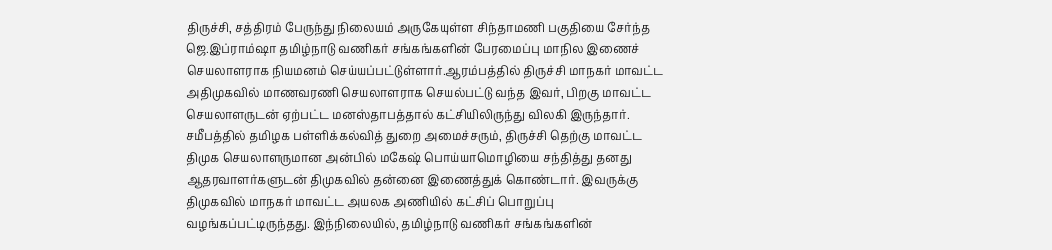திருச்சி, சத்திரம் பேருந்து நிலையம் அருகேயுள்ள சிந்தாமணி பகுதியை சேர்ந்த ஜெ.இப்ராம்ஷா தமிழ்நாடு வணிகர் சங்கங்களின் பேரமைப்பு மாநில இணைச் செயலாளராக நியமனம் செய்யப்பட்டுள்ளார்.ஆரம்பத்தில் திருச்சி மாநகர் மாவட்ட அதிமுகவில் மாணவரணி செயலாளராக செயல்பட்டு வந்த இவர், பிறகு மாவட்ட செயலாளருடன் ஏற்பட்ட மனஸ்தாபத்தால் கட்சியிலிருந்து விலகி இருந்தார். சமீபத்தில் தமிழக பள்ளிக்கல்வித் துறை அமைச்சரும், திருச்சி தெற்கு மாவட்ட திமுக செயலாளருமான அன்பில் மகேஷ் பொய்யாமொழியை சந்தித்து தனது ஆதரவாளர்களுடன் திமுகவில் தன்னை இணைத்துக் கொண்டார். இவருக்கு திமுகவில் மாநகர் மாவட்ட அயலக அணியில் கட்சிப் பொறுப்பு வழங்கப்பட்டிருந்தது. இந்நிலையில், தமிழ்நாடு வணிகர் சங்கங்களின்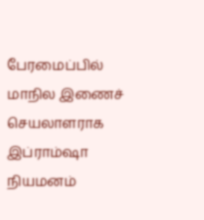பேரமைப்பில் மாநில இணைச் செயலாளராக இப்ராம்ஷா நியமனம்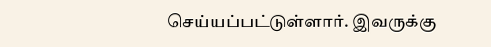செய்யப்பட்டுள்ளார். இவருக்கு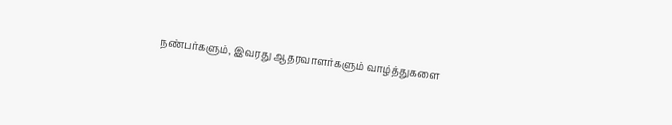நண்பர்களும், இவரது ஆதரவாளர்களும் வாழ்த்துகளை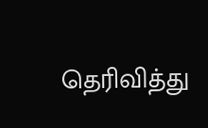தெரிவித்து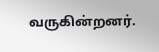வருகின்றனர்.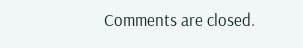Comments are closed.